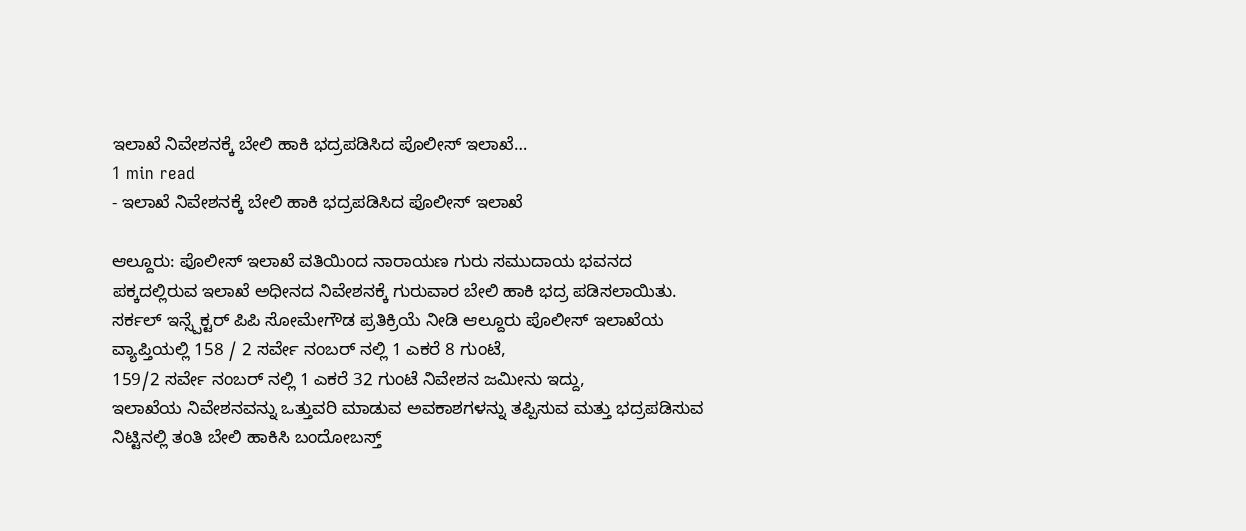ಇಲಾಖೆ ನಿವೇಶನಕ್ಕೆ ಬೇಲಿ ಹಾಕಿ ಭದ್ರಪಡಿಸಿದ ಪೊಲೀಸ್ ಇಲಾಖೆ…
1 min read
- ಇಲಾಖೆ ನಿವೇಶನಕ್ಕೆ ಬೇಲಿ ಹಾಕಿ ಭದ್ರಪಡಿಸಿದ ಪೊಲೀಸ್ ಇಲಾಖೆ

ಆಲ್ದೂರು: ಪೊಲೀಸ್ ಇಲಾಖೆ ವತಿಯಿಂದ ನಾರಾಯಣ ಗುರು ಸಮುದಾಯ ಭವನದ ಪಕ್ಕದಲ್ಲಿರುವ ಇಲಾಖೆ ಅಧೀನದ ನಿವೇಶನಕ್ಕೆ ಗುರುವಾರ ಬೇಲಿ ಹಾಕಿ ಭದ್ರ ಪಡಿಸಲಾಯಿತು.
ಸರ್ಕಲ್ ಇನ್ಸ್ಪೆಕ್ಟರ್ ಪಿಪಿ ಸೋಮೇಗೌಡ ಪ್ರತಿಕ್ರಿಯೆ ನೀಡಿ ಆಲ್ದೂರು ಪೊಲೀಸ್ ಇಲಾಖೆಯ ವ್ಯಾಪ್ತಿಯಲ್ಲಿ 158 / 2 ಸರ್ವೇ ನಂಬರ್ ನಲ್ಲಿ 1 ಎಕರೆ 8 ಗುಂಟೆ,
159/2 ಸರ್ವೇ ನಂಬರ್ ನಲ್ಲಿ 1 ಎಕರೆ 32 ಗುಂಟೆ ನಿವೇಶನ ಜಮೀನು ಇದ್ದು,
ಇಲಾಖೆಯ ನಿವೇಶನವನ್ನು ಒತ್ತುವರಿ ಮಾಡುವ ಅವಕಾಶಗಳನ್ನು ತಪ್ಪಿಸುವ ಮತ್ತು ಭದ್ರಪಡಿಸುವ ನಿಟ್ಟಿನಲ್ಲಿ ತಂತಿ ಬೇಲಿ ಹಾಕಿಸಿ ಬಂದೋಬಸ್ತ್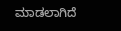ಮಾಡಲಾಗಿದೆ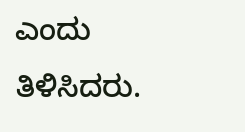ಎಂದು ತಿಳಿಸಿದರು.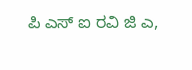ಪಿ ಎಸ್ ಐ ರವಿ ಜಿ ಎ,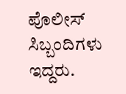ಪೊಲೀಸ್ ಸಿಬ್ಬಂದಿಗಳು ಇದ್ದರು.